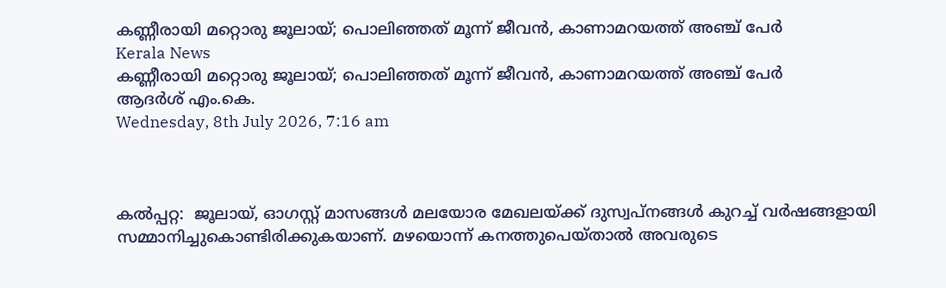കണ്ണീരായി മറ്റൊരു ജൂലായ്; പൊലിഞ്ഞത് മൂന്ന് ജീവന്‍, കാണാമറയത്ത് അഞ്ച് പേര്‍
Kerala News
കണ്ണീരായി മറ്റൊരു ജൂലായ്; പൊലിഞ്ഞത് മൂന്ന് ജീവന്‍, കാണാമറയത്ത് അഞ്ച് പേര്‍
ആദർശ് എം.കെ.
Wednesday, 8th July 2026, 7:16 am



കല്‍പ്പറ്റ:  ജൂലായ്, ഓഗസ്റ്റ് മാസങ്ങള്‍ മലയോര മേഖലയ്ക്ക് ദുസ്വപ്‌നങ്ങള്‍ കുറച്ച് വര്‍ഷങ്ങളായി സമ്മാനിച്ചുകൊണ്ടിരിക്കുകയാണ്. മഴയൊന്ന് കനത്തുപെയ്താല്‍ അവരുടെ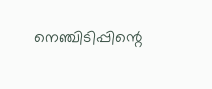നെഞ്ചിടിപ്പിന്റെ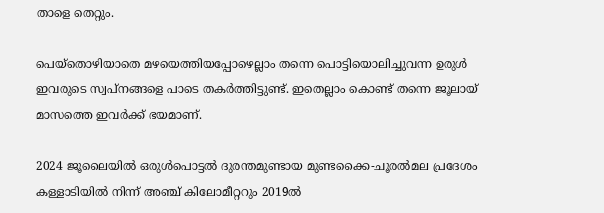താളെ തെറ്റും.

പെയ്‌തൊഴിയാതെ മഴയെത്തിയപ്പോഴെല്ലാം തന്നെ പൊട്ടിയൊലിച്ചുവന്ന ഉരുള്‍ ഇവരുടെ സ്വപ്‌നങ്ങളെ പാടെ തകര്‍ത്തിട്ടുണ്ട്. ഇതെല്ലാം കൊണ്ട് തന്നെ ജൂലായ് മാസത്തെ ഇവര്‍ക്ക് ഭയമാണ്.

2024 ജൂലൈയില്‍ ഒരുള്‍പൊട്ടല്‍ ദുരന്തമുണ്ടായ മുണ്ടക്കൈ-ചൂരല്‍മല പ്രദേശം കള്ളാടിയില്‍ നിന്ന് അഞ്ച് കിലോമീറ്ററും 2019ല്‍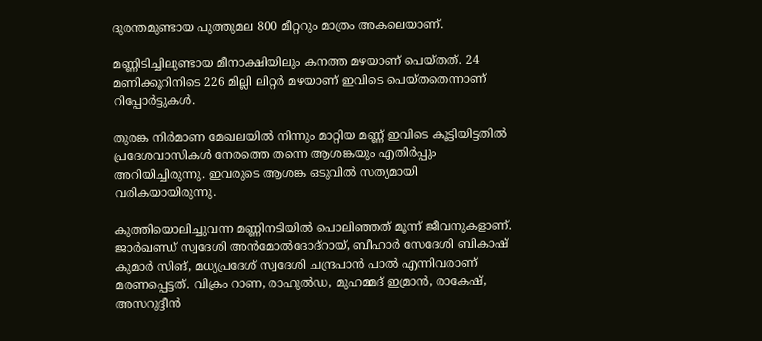ദുരന്തമുണ്ടായ പുത്തുമല 800 മീറ്ററും മാത്രം അകലെയാണ്.

മണ്ണിടിച്ചിലുണ്ടായ മീനാക്ഷിയിലും കനത്ത മഴയാണ് പെയ്തത്. 24 മണിക്കൂറിനിടെ 226 മില്ലി ലിറ്റര്‍ മഴയാണ് ഇവിടെ പെയ്തതെന്നാണ് റിപ്പോര്‍ട്ടുകള്‍.

തുരങ്ക നിര്‍മാണ മേഖലയില്‍ നിന്നും മാറ്റിയ മണ്ണ് ഇവിടെ കൂട്ടിയിട്ടതില്‍ പ്രദേശവാസികള്‍ നേരത്തെ തന്നെ ആശങ്കയും എതിര്‍പ്പും അറിയിച്ചിരുന്നു. ഇവരുടെ ആശങ്ക ഒടുവില്‍ സത്യമായി വരികയായിരുന്നു.

കുത്തിയൊലിച്ചുവന്ന മണ്ണിനടിയില്‍ പൊലിഞ്ഞത് മൂന്ന് ജീവനുകളാണ്. ജാര്‍ഖണ്ഡ് സ്വദേശി അന്‍മോല്‍ദോദ്‌റായ്, ബീഹാര്‍ സേദേശി ബികാഷ് കുമാര്‍ സിങ്, മധ്യപ്രദേശ് സ്വദേശി ചന്ദ്രപാന്‍ പാല്‍ എന്നിവരാണ് മരണപ്പെട്ടത്. വിക്രം റാണ, രാഹുല്‍ഡ, മുഹമ്മദ് ഇമ്രാന്‍, രാകേഷ്, അസറുദ്ദീന്‍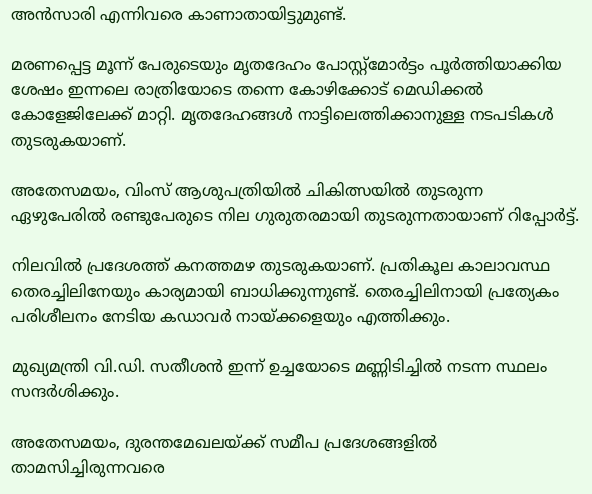അന്‍സാരി എന്നിവരെ കാണാതായിട്ടുമുണ്ട്.

മരണപ്പെട്ട മൂന്ന് പേരുടെയും മൃതദേഹം പോസ്റ്റ്‌മോര്‍ട്ടം പൂര്‍ത്തിയാക്കിയ ശേഷം ഇന്നലെ രാത്രിയോടെ തന്നെ കോഴിക്കോട് മെഡിക്കല്‍ കോളേജിലേക്ക് മാറ്റി. മൃതദേഹങ്ങള്‍ നാട്ടിലെത്തിക്കാനുള്ള നടപടികള്‍ തുടരുകയാണ്.

അതേസമയം, വിംസ് ആശുപത്രിയില്‍ ചികിത്സയില്‍ തുടരുന്ന ഏഴുപേരില്‍ രണ്ടുപേരുടെ നില ഗുരുതരമായി തുടരുന്നതായാണ് റിപ്പോര്‍ട്ട്.

നിലവില്‍ പ്രദേശത്ത് കനത്തമഴ തുടരുകയാണ്. പ്രതികൂല കാലാവസ്ഥ തെരച്ചിലിനേയും കാര്യമായി ബാധിക്കുന്നുണ്ട്. തെരച്ചിലിനായി പ്രത്യേകം പരിശീലനം നേടിയ കഡാവര്‍ നായ്ക്കളെയും എത്തിക്കും.

മുഖ്യമന്ത്രി വി.ഡി. സതീശന്‍ ഇന്ന് ഉച്ചയോടെ മണ്ണിടിച്ചില്‍ നടന്ന സ്ഥലം സന്ദര്‍ശിക്കും.

അതേസമയം, ദുരന്തമേഖലയ്ക്ക് സമീപ പ്രദേശങ്ങളില്‍ താമസിച്ചിരുന്നവരെ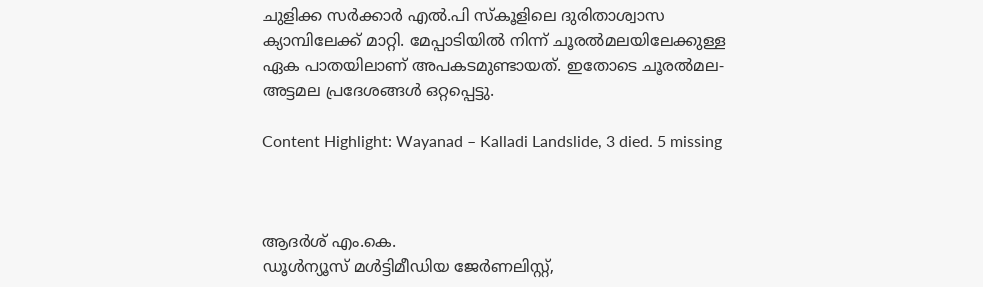ചുളിക്ക സര്‍ക്കാര്‍ എല്‍.പി സ്‌കൂളിലെ ദുരിതാശ്വാസ ക്യാമ്പിലേക്ക് മാറ്റി. മേപ്പാടിയില്‍ നിന്ന് ചൂരല്‍മലയിലേക്കുള്ള ഏക പാതയിലാണ് അപകടമുണ്ടായത്. ഇതോടെ ചൂരല്‍മല- അട്ടമല പ്രദേശങ്ങള്‍ ഒറ്റപ്പെട്ടു.

Content Highlight: Wayanad – Kalladi Landslide, 3 died. 5 missing



ആദർശ് എം.കെ.
ഡൂള്‍ന്യൂസ് മള്‍ട്ടിമീഡിയ ജേര്‍ണലിസ്റ്റ്,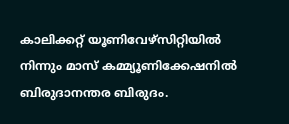കാലിക്കറ്റ് യൂണിവേഴ്സിറ്റിയില്‍ നിന്നും മാസ് കമ്മ്യൂണിക്കേഷനില്‍ ബിരുദാനന്തര ബിരുദം.